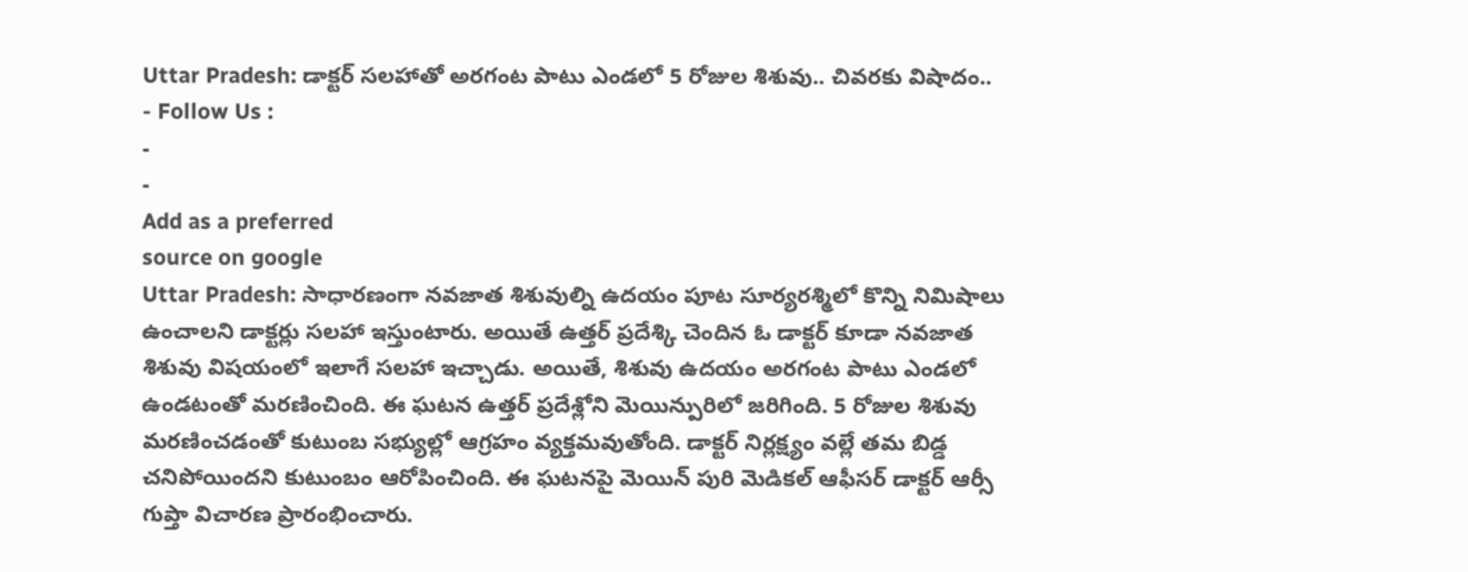Uttar Pradesh: డాక్టర్ సలహాతో అరగంట పాటు ఎండలో 5 రోజుల శిశువు.. చివరకు విషాదం..
- Follow Us :
-
-
Add as a preferred
source on google
Uttar Pradesh: సాధారణంగా నవజాత శిశువుల్ని ఉదయం పూట సూర్యరశ్మిలో కొన్ని నిమిషాలు ఉంచాలని డాక్టర్లు సలహా ఇస్తుంటారు. అయితే ఉత్తర్ ప్రదేశ్కి చెందిన ఓ డాక్టర్ కూడా నవజాత శిశువు విషయంలో ఇలాగే సలహా ఇచ్చాడు. అయితే, శిశువు ఉదయం అరగంట పాటు ఎండలో ఉండటంతో మరణించింది. ఈ ఘటన ఉత్తర్ ప్రదేశ్లోని మెయిన్పురిలో జరిగింది. 5 రోజుల శిశువు మరణించడంతో కుటుంబ సభ్యుల్లో ఆగ్రహం వ్యక్తమవుతోంది. డాక్టర్ నిర్లక్ష్యం వల్లే తమ బిడ్డ చనిపోయిందని కుటుంబం ఆరోపించింది. ఈ ఘటనపై మెయిన్ పురి మెడికల్ ఆఫీసర్ డాక్టర్ ఆర్సీ గుప్తా విచారణ ప్రారంభించారు.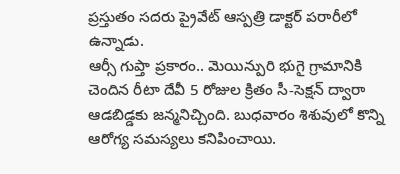ప్రస్తుతం సదరు ప్రైవేట్ ఆస్పత్రి డాక్టర్ పరారీలో ఉన్నాడు.
ఆర్సీ గుప్తా ప్రకారం.. మెయిన్పురి భుగై గ్రామానికి చెందిన రీటా దేవీ 5 రోజుల క్రితం సీ-సెక్షన్ ద్వారా ఆడబిడ్డకు జన్మనిచ్చింది. బుధవారం శిశువులో కొన్ని ఆరోగ్య సమస్యలు కనిపించాయి.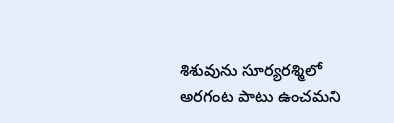శిశువును సూర్యరశ్మిలో అరగంట పాటు ఉంచమని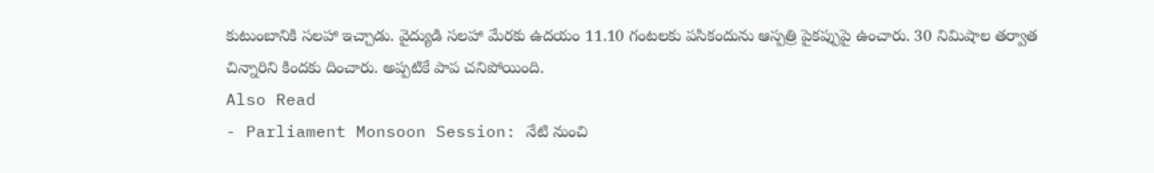కుటుంబానికి సలహా ఇచ్చాడు. వైద్యుడి సలహా మేరకు ఉదయం 11.10 గంటలకు పసికందును ఆస్పత్రి పైకప్పుపై ఉంచారు. 30 నిమిషాల తర్వాత చిన్నారిని కిందకు దించారు. అప్పటికే పాప చనిపోయింది.
Also Read
- Parliament Monsoon Session: నేటి నుంచి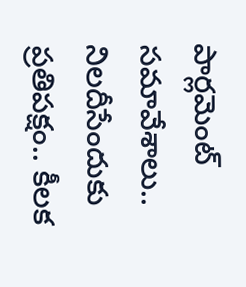పార్లమెంట్ సమావేశాలు.. నిలదీసేందుకు ప్రతిపక్షం.. కీలక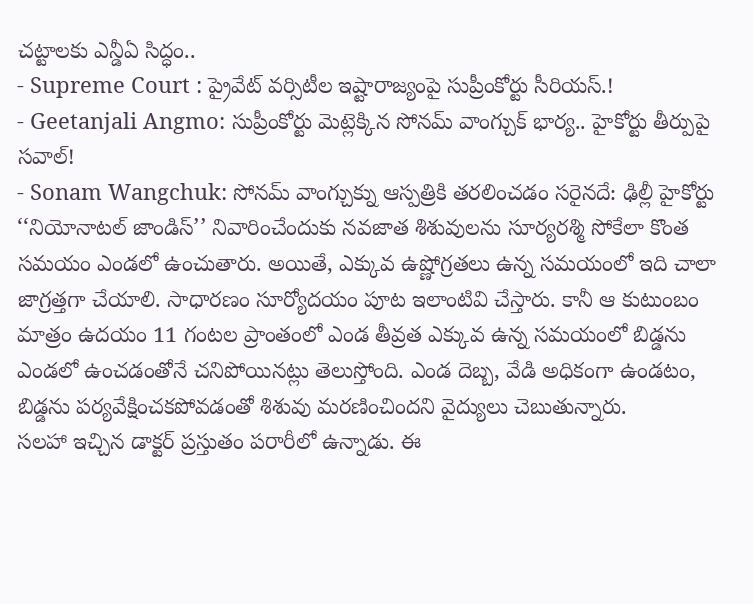చట్టాలకు ఎన్డీఏ సిద్ధం..
- Supreme Court : ప్రైవేట్ వర్సిటీల ఇష్టారాజ్యంపై సుప్రీంకోర్టు సీరియస్.!
- Geetanjali Angmo: సుప్రీంకోర్టు మెట్లెక్కిన సోనమ్ వాంగ్చుక్ భార్య.. హైకోర్టు తీర్పుపై సవాల్!
- Sonam Wangchuk: సోనమ్ వాంగ్చుక్ను ఆస్పత్రికి తరలించడం సరైనదే: ఢిల్లీ హైకోర్టు
‘‘నియోనాటల్ జాండిస్’’ నివారించేందుకు నవజాత శిశువులను సూర్యరశ్మి సోకేలా కొంత సమయం ఎండలో ఉంచుతారు. అయితే, ఎక్కువ ఉష్ణోగ్రతలు ఉన్న సమయంలో ఇది చాలా జాగ్రత్తగా చేయాలి. సాధారణం సూర్యోదయం పూట ఇలాంటివి చేస్తారు. కానీ ఆ కుటుంబం మాత్రం ఉదయం 11 గంటల ప్రాంతంలో ఎండ తీవ్రత ఎక్కువ ఉన్న సమయంలో బిడ్డను ఎండలో ఉంచడంతోనే చనిపోయినట్లు తెలుస్తోంది. ఎండ దెబ్బ, వేడి అధికంగా ఉండటం, బిడ్డను పర్యవేక్షించకపోవడంతో శిశువు మరణించిందని వైద్యులు చెబుతున్నారు.
సలహా ఇచ్చిన డాక్టర్ ప్రస్తుతం పరారీలో ఉన్నాడు. ఈ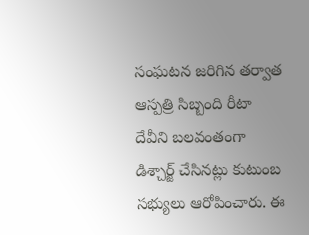సంఘటన జరిగిన తర్వాత ఆస్పత్రి సిబ్బంది రీటా దేవీని బలవంతంగా డిశ్చార్జ్ చేసినట్లు కుటుంబ సభ్యులు ఆరోపించారు. ఈ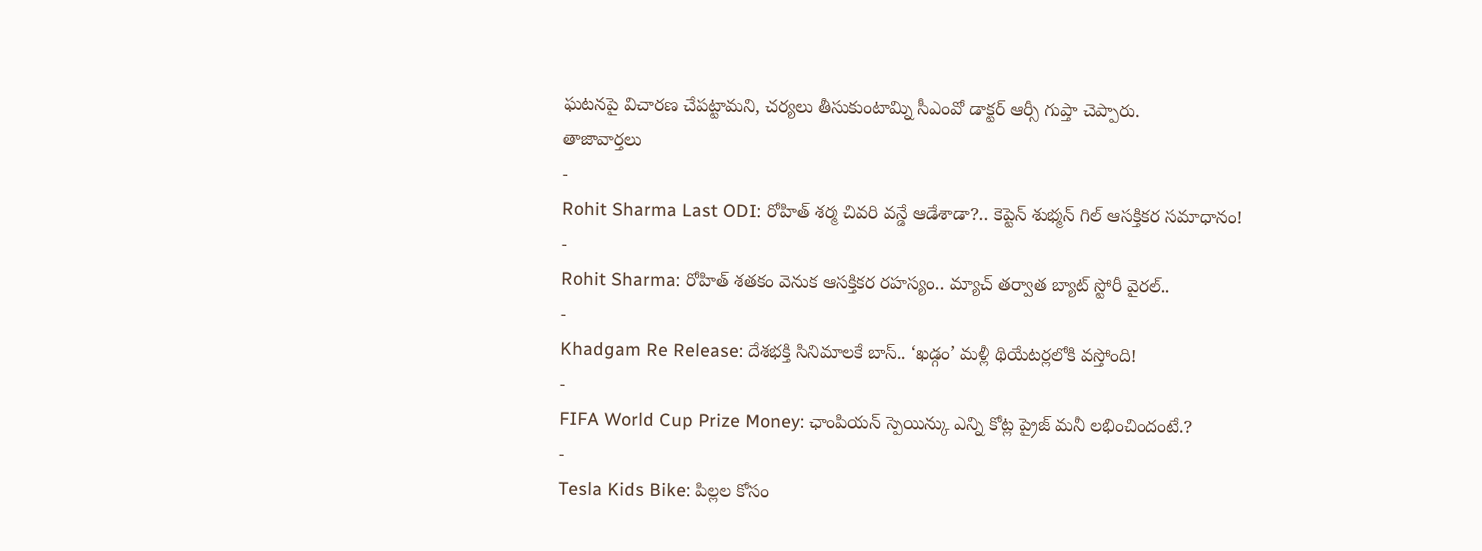ఘటనపై విచారణ చేపట్టామని, చర్యలు తీసుకుంటామ్ని సీఎంవో డాక్టర్ ఆర్సీ గుప్తా చెప్పారు.
తాజావార్తలు
-
Rohit Sharma Last ODI: రోహిత్ శర్మ చివరి వన్డే ఆడేశాడా?.. కెప్టెన్ శుభ్మన్ గిల్ ఆసక్తికర సమాధానం!
-
Rohit Sharma: రోహిత్ శతకం వెనుక ఆసక్తికర రహస్యం.. మ్యాచ్ తర్వాత బ్యాట్ స్టోరీ వైరల్..
-
Khadgam Re Release: దేశభక్తి సినిమాలకే బాస్.. ‘ఖడ్గం’ మళ్లీ థియేటర్లలోకి వస్తోంది!
-
FIFA World Cup Prize Money: ఛాంపియన్ స్పెయిన్కు ఎన్ని కోట్ల ప్రైజ్ మనీ లభించిందంటే.?
-
Tesla Kids Bike: పిల్లల కోసం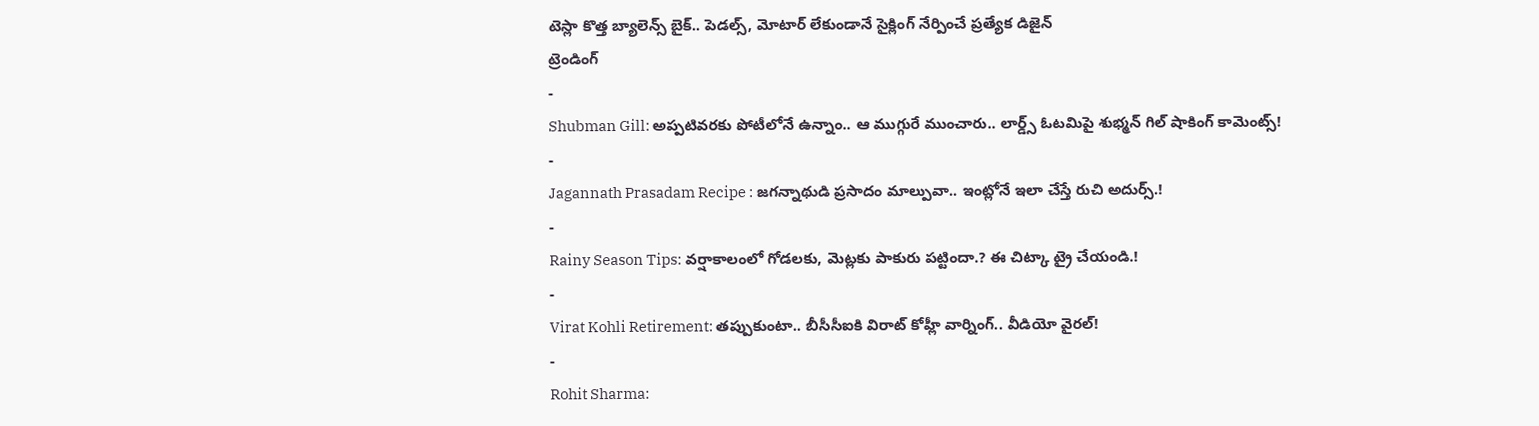టెస్లా కొత్త బ్యాలెన్స్ బైక్.. పెడల్స్, మోటార్ లేకుండానే సైక్లింగ్ నేర్పించే ప్రత్యేక డిజైన్
ట్రెండింగ్
-
Shubman Gill: అప్పటివరకు పోటీలోనే ఉన్నాం.. ఆ ముగ్గురే ముంచారు.. లార్డ్స్ ఓటమిపై శుభ్మన్ గిల్ షాకింగ్ కామెంట్స్!
-
Jagannath Prasadam Recipe : జగన్నాథుడి ప్రసాదం మాల్పువా.. ఇంట్లోనే ఇలా చేస్తే రుచి అదుర్స్.!
-
Rainy Season Tips: వర్షాకాలంలో గోడలకు, మెట్లకు పాకురు పట్టిందా.? ఈ చిట్కా ట్రై చేయండి.!
-
Virat Kohli Retirement: తప్పుకుంటా.. బీసీసీఐకి విరాట్ కోహ్లీ వార్నింగ్.. వీడియో వైరల్!
-
Rohit Sharma: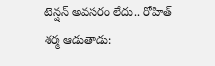టెన్షన్ అవసరం లేదు.. రోహిత్ శర్మ ఆడుతాడు: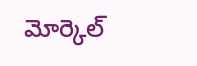మోర్కెల్